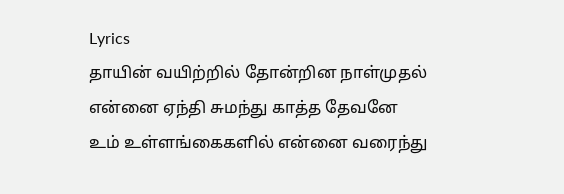Lyrics
தாயின் வயிற்றில் தோன்றின நாள்முதல்
என்னை ஏந்தி சுமந்து காத்த தேவனே
உம் உள்ளங்கைகளில் என்னை வரைந்து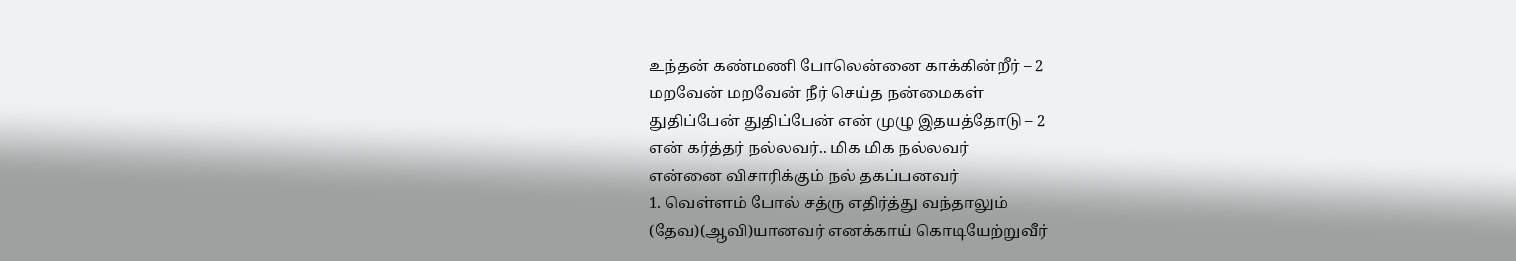உந்தன் கண்மணி போலென்னை காக்கின்றீர் – 2
மறவேன் மறவேன் நீர் செய்த நன்மைகள்
துதிப்பேன் துதிப்பேன் என் முழு இதயத்தோடு – 2
என் கர்த்தர் நல்லவர்.. மிக மிக நல்லவர்
என்னை விசாரிக்கும் நல் தகப்பனவர்
1. வெள்ளம் போல் சத்ரு எதிர்த்து வந்தாலும்
(தேவ)(ஆவி)யானவர் எனக்காய் கொடியேற்றுவீர்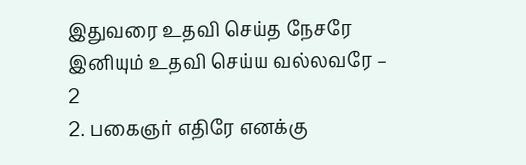இதுவரை உதவி செய்த நேசரே
இனியும் உதவி செய்ய வல்லவரே – 2
2. பகைஞர் எதிரே எனக்கு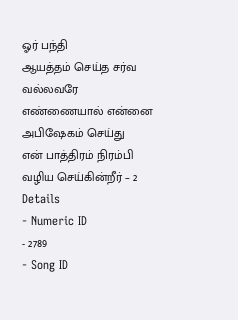ஓர் பந்தி
ஆயத்தம் செய்த சர்வ வல்லவரே
எண்ணையால் என்னை அபிஷேகம் செய்து
என் பாத்திரம் நிரம்பி வழிய செய்கின்றீர் – 2
Details
- Numeric ID
- 2789
- Song ID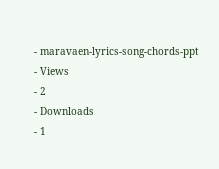- maravaen-lyrics-song-chords-ppt
- Views
- 2
- Downloads
- 1